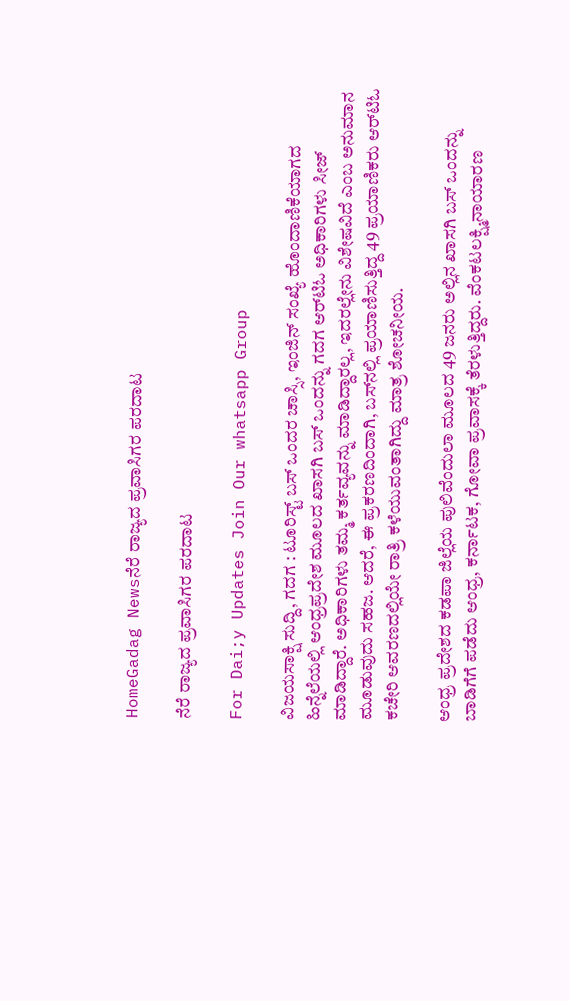HomeGadag Newsನೆರೆ ರಾಜ್ಯದ ಪ್ರವಾಸಿಗರ ಪರದಾಟ

ನೆರೆ ರಾಜ್ಯದ ಪ್ರವಾಸಿಗರ ಪರದಾಟ

For Dai;y Updates Join Our whatsapp Group

ವಿಜಯಸಾಕ್ಷಿ ಸುದ್ದಿ, ಗದಗ : ಟೂರಿಸ್ಟ್ ಬಸ್ ಒಂದರ ಚಾಸ್ಸಿ, ಇಂಜಿನ್ ಸಂಖ್ಯೆ ಹೊಂದಾಣಿಕೆಯಾಗದ ಹಿನ್ನೆಲೆಯಲ್ಲಿ ಆಂಧ್ರಪ್ರದೇಶ ಮೂಲದ ಖಾಸಗಿ ಬಸ್ ಒಂದನ್ನು ಗದಗ ಆರ್‌ಟಿಓ ಅಧಿಕಾರಿಗಳು ಸೀಜ್ ಮಾಡಿದ್ದಾರೆ. ಅಧಿಕಾರಿಗಳು ತಮ್ಮ ಕರ್ತವ್ಯವನ್ನು ಮಾಡಿದ್ದಾರಲ್ಲ, ಇದರಲ್ಲೇನು ವಿಶೇಷವಿದೆ ಎಂಬ ಅನುಮಾನ ಮೂಡುವುದು ಸಹಜ. ಆದರೆ, ಈ ಪ್ರಕರಣದಿಂದಾಗಿ, ಬಸ್‌ನಲ್ಲಿ ಪ್ರಯಾಣಿಸುತ್ತಿದ್ದ 49 ಪ್ರಯಾಣಿಕರು ಆರ್‌ಟಿಓ ಕಚೇರಿ ಆವರಣದಲ್ಲಿಯೇ ರಾತ್ರಿ ಕಳೆಯುವಂತಾಗಿದ್ದು ಮಾತ್ರ ಶೋಚನೀಯ.

ಆಂಧ್ರ ಪ್ರದೇಶದ ಕಡಪಾ ಜಿಲ್ಲೆಯ ಪುಲಿವೆಂದುಲಾ ಮೂಲದ 49 ಜನರು ಅಲ್ಲಿನ ಖಾಸಗಿ ಬಸ್ ಒಂದನ್ನು ಬಾಡಿಗೆಗೆ ಪಡೆದು ಆಂಧ್ರ, ಕರ್ನಾಟಕ, ಗೋವಾ ಪ್ರವಾಸಕ್ಕೆ ತೆರಳುತ್ತಿದ್ದರು. ವೆಂಕಟಲಕ್ಷ್ಮಿನಾಯಾರಣ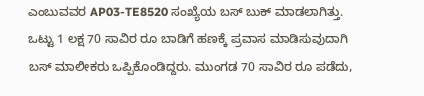ಎಂಬುವವರ AP03-TE8520 ಸಂಖ್ಯೆಯ ಬಸ್ ಬುಕ್ ಮಾಡಲಾಗಿತ್ತು. ಒಟ್ಟು 1 ಲಕ್ಷ 70 ಸಾವಿರ ರೂ ಬಾಡಿಗೆ ಹಣಕ್ಕೆ ಪ್ರವಾಸ ಮಾಡಿಸುವುದಾಗಿ ಬಸ್ ಮಾಲೀಕರು ಒಪ್ಪಿಕೊಂಡಿದ್ದರು. ಮುಂಗಡ 70 ಸಾವಿರ ರೂ ಪಡೆದು,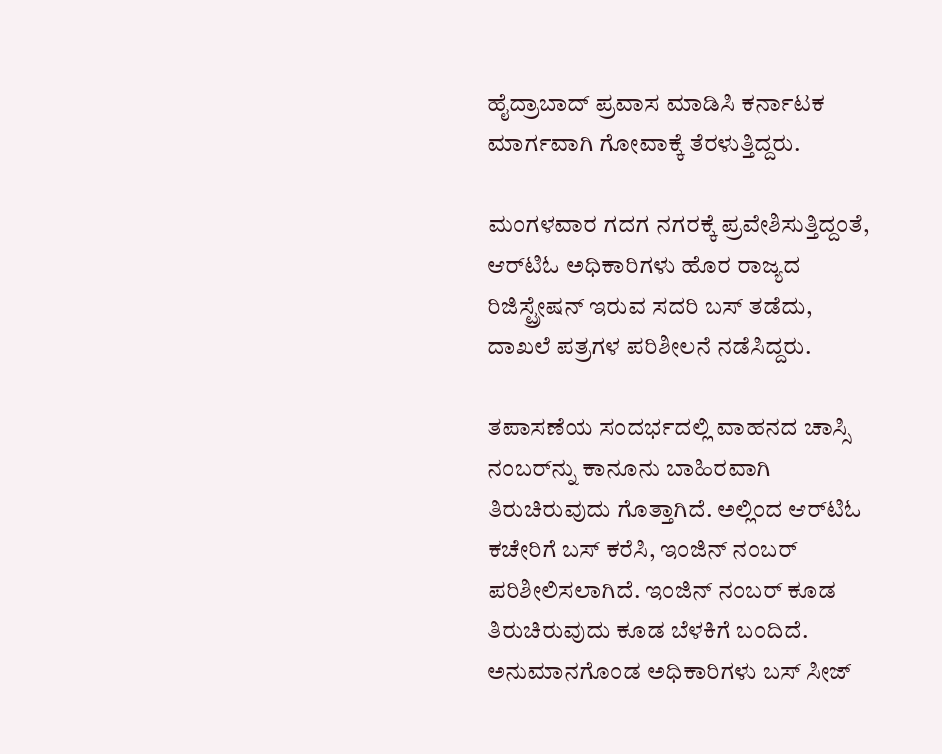ಹೈದ್ರಾಬಾದ್ ಪ್ರವಾಸ ಮಾಡಿಸಿ ಕರ್ನಾಟಕ ಮಾರ್ಗವಾಗಿ ಗೋವಾಕ್ಕೆ ತೆರಳುತ್ತಿದ್ದರು.

ಮಂಗಳವಾರ ಗದಗ ನಗರಕ್ಕೆ ಪ್ರವೇಶಿಸುತ್ತಿದ್ದಂತೆ, ಆರ್‌ಟಿಓ ಅಧಿಕಾರಿಗಳು ಹೊರ ರಾಜ್ಯದ ರಿಜಿಸ್ಟ್ರೇಷನ್ ಇರುವ ಸದರಿ ಬಸ್ ತಡೆದು, ದಾಖಲೆ ಪತ್ರಗಳ ಪರಿಶೀಲನೆ ನಡೆಸಿದ್ದರು.

ತಪಾಸಣೆಯ ಸಂದರ್ಭದಲ್ಲಿ ವಾಹನದ ಚಾಸ್ಸಿ ನಂಬರ್‌ನ್ನು ಕಾನೂನು ಬಾಹಿರವಾಗಿ ತಿರುಚಿರುವುದು ಗೊತ್ತಾಗಿದೆ. ಅಲ್ಲಿಂದ ಆರ್‌ಟಿಓ ಕಚೇರಿಗೆ ಬಸ್ ಕರೆಸಿ, ಇಂಜಿನ್ ನಂಬರ್ ಪರಿಶೀಲಿಸಲಾಗಿದೆ. ಇಂಜಿನ್ ನಂಬರ್ ಕೂಡ ತಿರುಚಿರುವುದು ಕೂಡ ಬೆಳಕಿಗೆ ಬಂದಿದೆ. ಅನುಮಾನಗೊಂಡ ಅಧಿಕಾರಿಗಳು ಬಸ್ ಸೀಜ್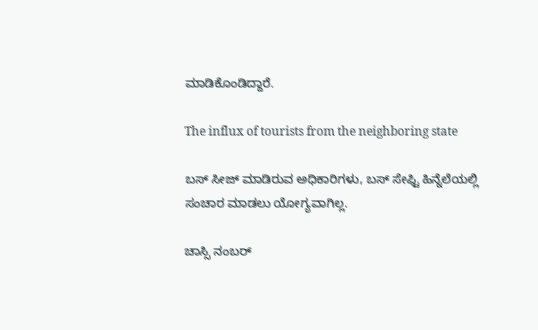ಮಾಡಿಕೊಂಡಿದ್ದಾರೆ.

The influx of tourists from the neighboring state

ಬಸ್ ಸೀಜ್ ಮಾಡಿರುವ ಅಧಿಕಾರಿಗಳು, ಬಸ್ ಸೇಫ್ಟಿ ಹಿನ್ನೆಲೆಯಲ್ಲಿ ಸಂಚಾರ ಮಾಡಲು ಯೋಗ್ಯವಾಗಿಲ್ಲ.

ಚಾಸ್ಸಿ ನಂಬರ್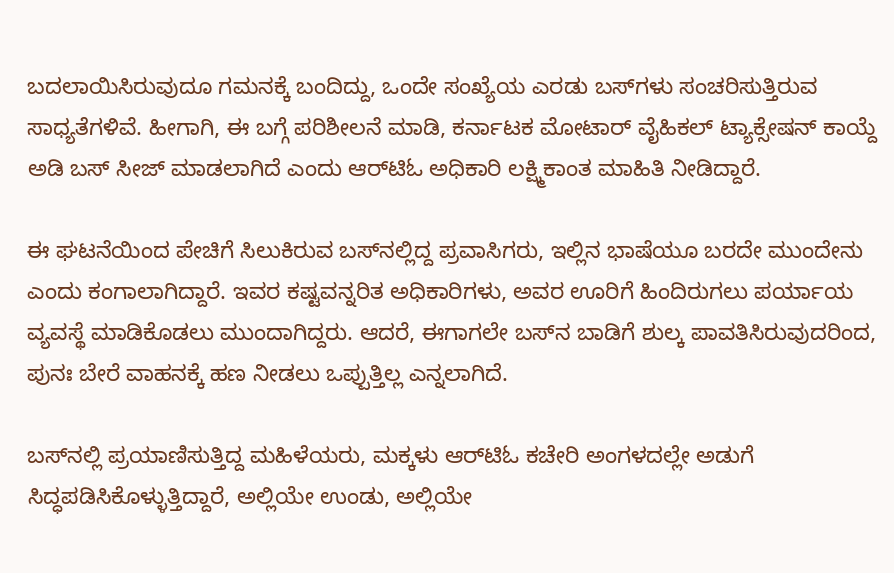ಬದಲಾಯಿಸಿರುವುದೂ ಗಮನಕ್ಕೆ ಬಂದಿದ್ದು, ಒಂದೇ ಸಂಖ್ಯೆಯ ಎರಡು ಬಸ್‌ಗಳು ಸಂಚರಿಸುತ್ತಿರುವ ಸಾಧ್ಯತೆಗಳಿವೆ. ಹೀಗಾಗಿ, ಈ ಬಗ್ಗೆ ಪರಿಶೀಲನೆ ಮಾಡಿ, ಕರ್ನಾಟಕ ಮೋಟಾರ್ ವೈಹಿಕಲ್ ಟ್ಯಾಕ್ಸೇಷನ್ ಕಾಯ್ದೆ ಅಡಿ ಬಸ್ ಸೀಜ್ ಮಾಡಲಾಗಿದೆ ಎಂದು ಆರ್‌ಟಿಓ ಅಧಿಕಾರಿ ಲಕ್ಷ್ಮಿಕಾಂತ ಮಾಹಿತಿ ನೀಡಿದ್ದಾರೆ.

ಈ ಘಟನೆಯಿಂದ ಪೇಚಿಗೆ ಸಿಲುಕಿರುವ ಬಸ್‌ನಲ್ಲಿದ್ದ ಪ್ರವಾಸಿಗರು, ಇಲ್ಲಿನ ಭಾಷೆಯೂ ಬರದೇ ಮುಂದೇನು ಎಂದು ಕಂಗಾಲಾಗಿದ್ದಾರೆ. ಇವರ ಕಷ್ಟವನ್ನರಿತ ಅಧಿಕಾರಿಗಳು, ಅವರ ಊರಿಗೆ ಹಿಂದಿರುಗಲು ಪರ್ಯಾಯ ವ್ಯವಸ್ಥೆ ಮಾಡಿಕೊಡಲು ಮುಂದಾಗಿದ್ದರು. ಆದರೆ, ಈಗಾಗಲೇ ಬಸ್‌ನ ಬಾಡಿಗೆ ಶುಲ್ಕ ಪಾವತಿಸಿರುವುದರಿಂದ, ಪುನಃ ಬೇರೆ ವಾಹನಕ್ಕೆ ಹಣ ನೀಡಲು ಒಪ್ಪುತ್ತಿಲ್ಲ ಎನ್ನಲಾಗಿದೆ.

ಬಸ್‌ನಲ್ಲಿ ಪ್ರಯಾಣಿಸುತ್ತಿದ್ದ ಮಹಿಳೆಯರು, ಮಕ್ಕಳು ಆರ್‌ಟಿಓ ಕಚೇರಿ ಅಂಗಳದಲ್ಲೇ ಅಡುಗೆ ಸಿದ್ಧಪಡಿಸಿಕೊಳ್ಳುತ್ತಿದ್ದಾರೆ, ಅಲ್ಲಿಯೇ ಉಂಡು, ಅಲ್ಲಿಯೇ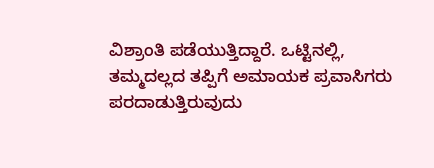ವಿಶ್ರಾಂತಿ ಪಡೆಯುತ್ತಿದ್ದಾರೆ. ಒಟ್ಟಿನಲ್ಲಿ, ತಮ್ಮದಲ್ಲದ ತಪ್ಪಿಗೆ ಅಮಾಯಕ ಪ್ರವಾಸಿಗರು ಪರದಾಡುತ್ತಿರುವುದು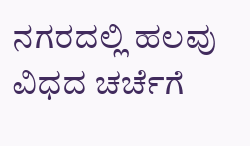ನಗರದಲ್ಲಿ ಹಲವು ವಿಧದ ಚರ್ಚೆಗೆ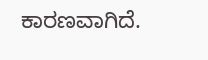ಕಾರಣವಾಗಿದೆ.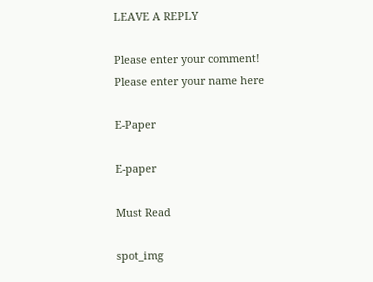LEAVE A REPLY

Please enter your comment!
Please enter your name here

E-Paper

E-paper

Must Read

spot_img